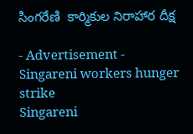సింగరేణి  కార్మికుల నిరాహార దీక్ష

- Advertisement -
Singareni workers hunger strike
Singareni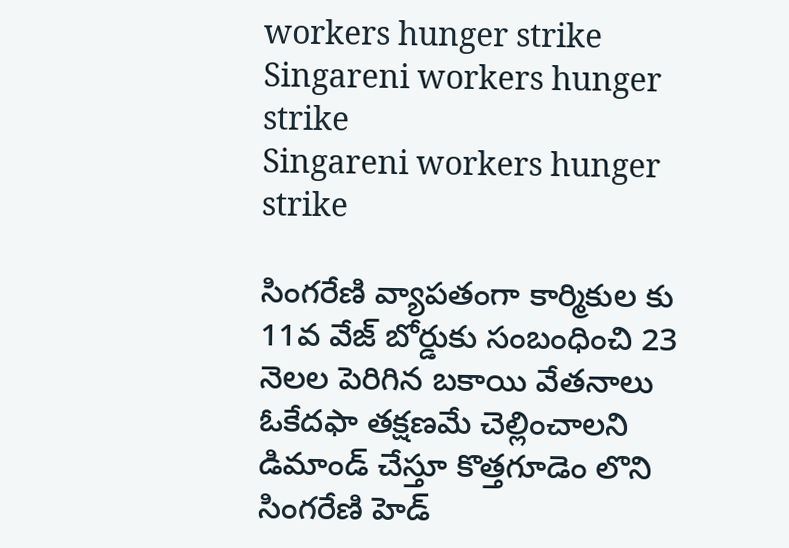workers hunger strike
Singareni workers hunger strike
Singareni workers hunger strike

సింగరేణి వ్యాపతంగా కార్మికుల కు 11వ వేజ్ బోర్డుకు సంబంధించి 23 నెలల పెరిగిన బకాయి వేతనాలు ఓకేదఫా తక్షణమే చెల్లించాలని  డిమాండ్ చేస్తూ కొత్తగూడెం లొని సింగరేణి హెడ్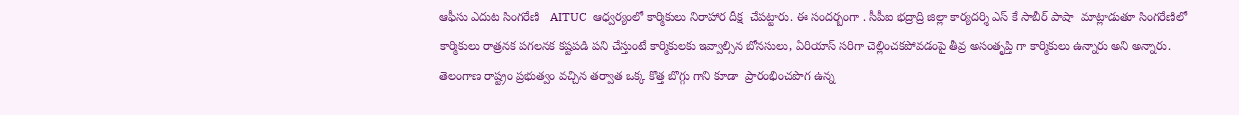ఆఫీసు ఎదుట సింగరేణి   AITUC  ఆధ్వర్యంలో కార్మికులు నిరాహార దీక్ష  చేపట్టారు. ఈ సందర్బంగా . సీపీఐ భద్రాద్రి జిల్లా కార్యదర్శి ఎస్ కే సాబీర్ పాషా  మాట్లాడుతూ సింగరేణిలో కార్మికులు రాత్రనక పగలనక కష్టపడి పని చేస్తుంటే కార్మికులకు ఇవ్వాల్సిన బోనసులు, ఏరియాస్ సరిగా చెల్లించకపోవడంపై తీవ్ర అసంతృప్తి గా కార్మికులు ఉన్నారు అని అన్నారు. తెలంగాణ రాష్ట్రం ప్రభుత్వం వచ్చిన తర్వాత ఒక్క కొత్త బొగ్గు గాని కూడా  ప్రారంభించపొగ ఉన్న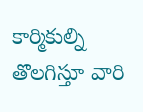కార్మికుల్ని తొలగిస్తూ వారి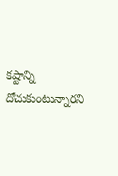కష్టాన్ని దోచుకుంటున్నారని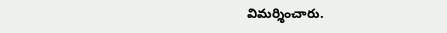విమర్శించారు.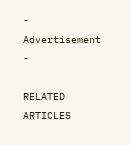- Advertisement -

RELATED ARTICLES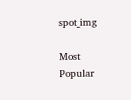spot_img

Most Popular